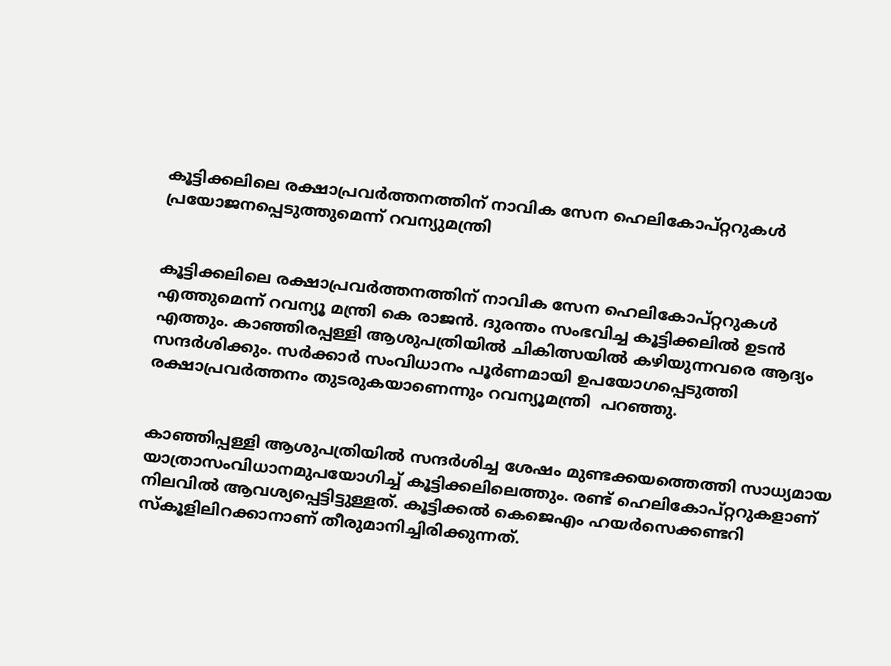കൂട്ടിക്കലിലെ രക്ഷാപ്രവര്‍ത്തനത്തിന് നാവിക സേന ഹെലികോപ്റ്ററുകള്‍ പ്രയോജനപ്പെടുത്തുമെന്ന് റവന്യുമന്ത്രി


കൂട്ടിക്കലിലെ രക്ഷാപ്രവര്‍ത്തനത്തിന് നാവിക സേന ഹെലികോപ്റ്ററുകള്‍ എത്തുമെന്ന് റവന്യൂ മന്ത്രി കെ രാജന്‍. ദുരന്തം സംഭവിച്ച കൂട്ടിക്കലില്‍ ഉടന്‍ എത്തും. കാഞ്ഞിരപ്പള്ളി ആശുപത്രിയില്‍ ചികിത്സയില്‍ കഴിയുന്നവരെ ആദ്യം സന്ദര്‍ശിക്കും. സര്‍ക്കാര്‍ സംവിധാനം പൂര്‍ണമായി ഉപയോഗപ്പെടുത്തി രക്ഷാപ്രവര്‍ത്തനം തുടരുകയാണെന്നും റവന്യൂമന്ത്രി  പറഞ്ഞു.


കാഞ്ഞിപ്പള്ളി ആശുപത്രിയിൽ സന്ദര്‍ശിച്ച ശേഷം മുണ്ടക്കയത്തെത്തി സാധ്യമായ യാത്രാസംവിധാനമുപയോഗിച്ച് കൂട്ടിക്കലിലെത്തും. രണ്ട് ഹെലികോപ്റ്ററുകളാണ് നിലവില്‍ ആവശ്യപ്പെട്ടിട്ടുള്ളത്. കൂട്ടിക്കല്‍ കെജെഎം ഹയര്‍സെക്കണ്ടറി സ്‌കൂളിലിറക്കാനാണ് തീരുമാനിച്ചിരിക്കുന്നത്.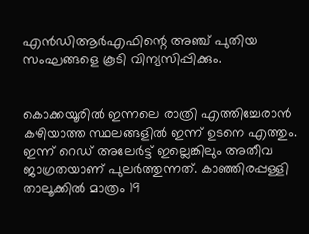എന്‍ഡിആര്‍എഫിന്റെ അഞ്ച് പുതിയ സംഘങ്ങളെ കൂടി വിന്യസിപ്പിക്കും.


കൊക്കയൂരില്‍ ഇന്നലെ രാത്രി എത്തിച്ചേരാന്‍ കഴിയാത്ത സ്ഥലങ്ങളില്‍ ഇന്ന് ഉടനെ എത്തും. ഇന്ന് റെഡ് അലേര്‍ട്ട് ഇല്ലെങ്കിലും അതീവ ജാഗ്രതയാണ് പുലര്‍ത്തുന്നത്. കാഞ്ഞിരപ്പള്ളി താലൂക്കില്‍ മാത്രം 19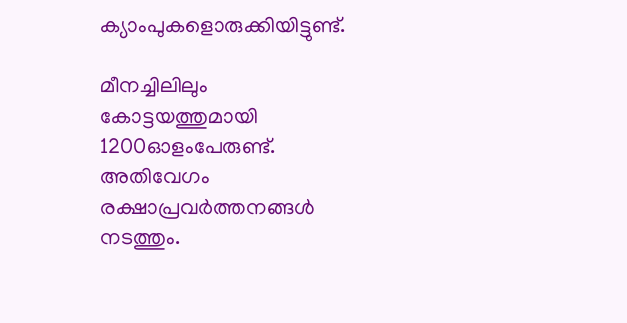ക്യാംപുകളൊരുക്കിയിട്ടുണ്ട്.

മീനച്ചിലിലും കോട്ടയത്തുമായി 1200ഓളംപേരുണ്ട്. അതിവേഗം രക്ഷാപ്രവര്‍ത്തനങ്ങള്‍ നടത്തും.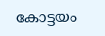കോട്ടയം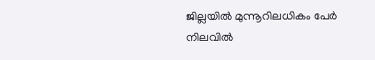ജില്ലയില്‍ മുന്നൂറിലധികം പേര്‍ നിലവില്‍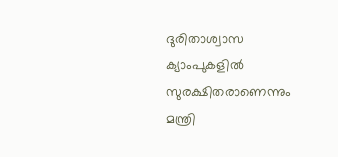ദുരിതാശ്വാസ ക്യാംപുകളില്‍ സുരക്ഷിതരാണെന്നും മന്ത്രി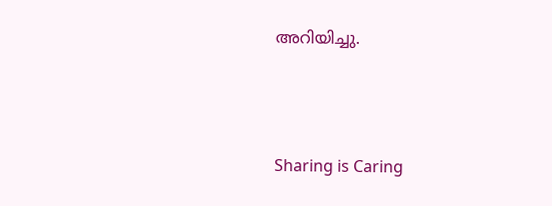അറിയിച്ചു.



Sharing is Caring